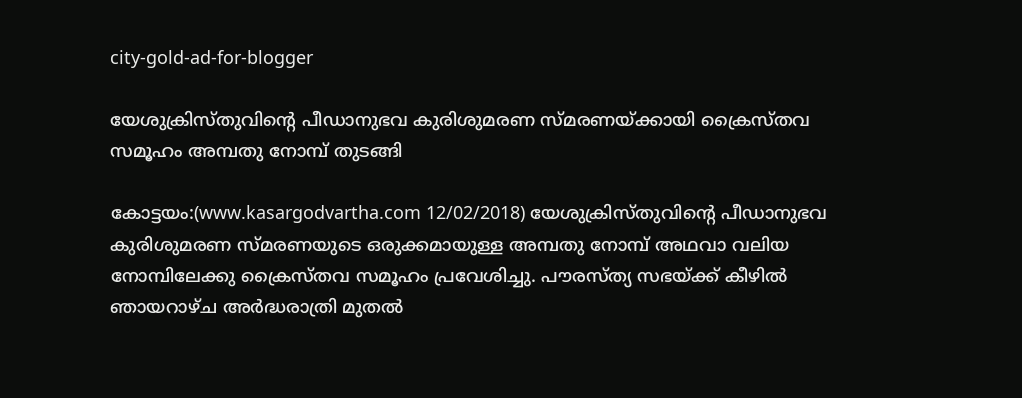city-gold-ad-for-blogger

യേശുക്രിസ്തുവിന്റെ പീഡാനുഭവ കുരിശുമരണ സ്മരണയ്ക്കായി ക്രൈസ്തവ സമൂഹം അമ്പതു നോമ്പ് തുടങ്ങി

കോട്ടയം:(www.kasargodvartha.com 12/02/2018) യേശുക്രിസ്തുവിന്റെ പീഡാനുഭവ കുരിശുമരണ സ്മരണയുടെ ഒരുക്കമായുള്ള അമ്പതു നോമ്പ് അഥവാ വലിയ നോമ്പിലേക്കു ക്രൈസ്തവ സമൂഹം പ്രവേശിച്ചു. പൗരസ്ത്യ സഭയ്ക്ക് കീഴില്‍ ഞായറാഴ്ച അര്‍ദ്ധരാത്രി മുതല്‍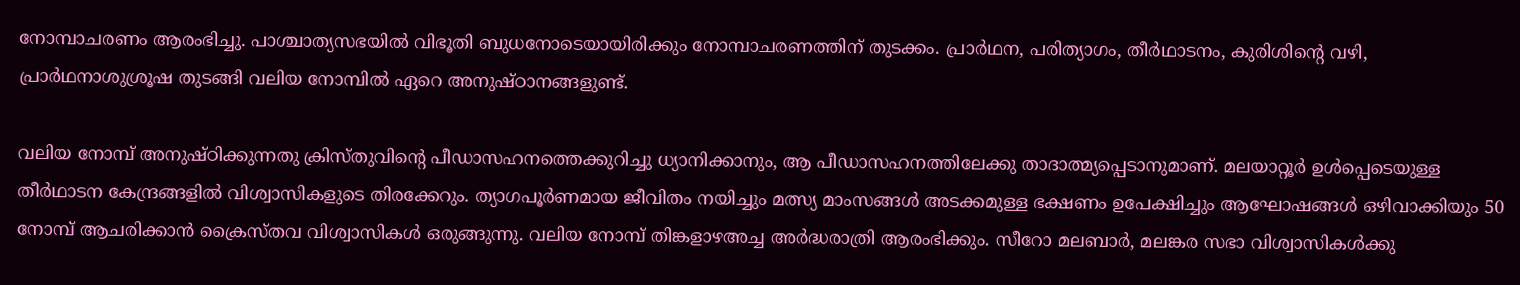നോമ്പാചരണം ആരംഭിച്ചു. പാശ്ചാത്യസഭയില്‍ വിഭൂതി ബുധനോടെയായിരിക്കും നോമ്പാചരണത്തിന് തുടക്കം. പ്രാര്‍ഥന, പരിത്യാഗം, തീര്‍ഥാടനം, കുരിശിന്റെ വഴി, പ്രാര്‍ഥനാശുശ്രൂഷ തുടങ്ങി വലിയ നോമ്പില്‍ ഏറെ അനുഷ്ഠാനങ്ങളുണ്ട്.

വലിയ നോമ്പ് അനുഷ്ഠിക്കുന്നതു ക്രിസ്തുവിന്റെ പീഡാസഹനത്തെക്കുറിച്ചു ധ്യാനിക്കാനും, ആ പീഡാസഹനത്തിലേക്കു താദാത്മ്യപ്പെടാനുമാണ്. മലയാറ്റൂര്‍ ഉള്‍പ്പെടെയുള്ള തീര്‍ഥാടന കേന്ദ്രങ്ങളില്‍ വിശ്വാസികളുടെ തിരക്കേറും. ത്യാഗപൂര്‍ണമായ ജീവിതം നയിച്ചും മത്സ്യ മാംസങ്ങള്‍ അടക്കമുള്ള ഭക്ഷണം ഉപേക്ഷിച്ചും ആഘോഷങ്ങള്‍ ഒഴിവാക്കിയും 50 നോമ്പ് ആചരിക്കാന്‍ ക്രൈസ്തവ വിശ്വാസികള്‍ ഒരുങ്ങുന്നു. വലിയ നോമ്പ് തിങ്കളാഴഅച്ച അര്‍ദ്ധരാത്രി ആരംഭിക്കും. സീറോ മലബാര്‍, മലങ്കര സഭാ വിശ്വാസികള്‍ക്കു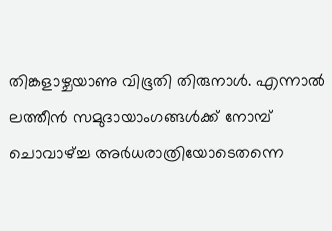തിങ്കളാഴ്ചയാണു വിഭൂതി തിരുനാള്‍. എന്നാല്‍ ലത്തീന്‍ സമുദായാംഗങ്ങള്‍ക്ക് നോമ്പ് ചൊവാഴ്ച്ച അര്‍ധരാത്രിയോടെതന്നെ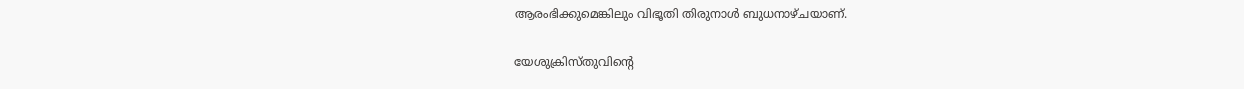ആരംഭിക്കുമെങ്കിലും വിഭൂതി തിരുനാള്‍ ബുധനാഴ്ചയാണ്.

യേശുക്രിസ്തുവിന്റെ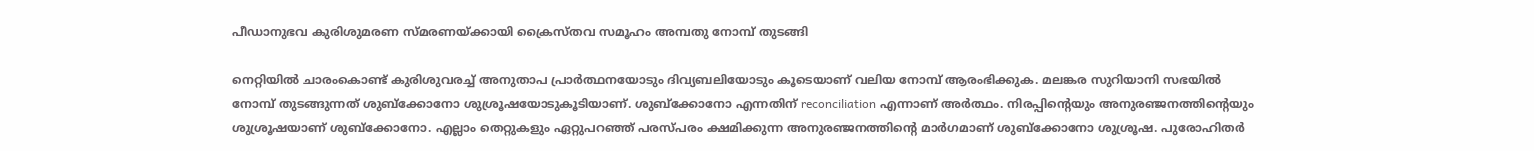പീഡാനുഭവ കുരിശുമരണ സ്മരണയ്ക്കായി ക്രൈസ്തവ സമൂഹം അമ്പതു നോമ്പ് തുടങ്ങി

നെറ്റിയില്‍ ചാരംകൊണ്ട് കുരിശുവരച്ച് അനുതാപ പ്രാര്‍ത്ഥനയോടും ദിവ്യബലിയോടും കൂടെയാണ് വലിയ നോമ്പ് ആരംഭിക്കുക. മലങ്കര സുറിയാനി സഭയില്‍ നോമ്പ് തുടങ്ങുന്നത് ശുബ്ക്കോനോ ശുശ്രൂഷയോടുകൂടിയാണ്. ശുബ്ക്കോനോ എന്നതിന് reconciliation എന്നാണ് അര്‍ത്ഥം. നിരപ്പിന്റെയും അനുരഞ്ജനത്തിന്റെയും ശുശ്രൂഷയാണ് ശുബ്ക്കോനോ. എല്ലാം തെറ്റുകളും ഏറ്റുപറഞ്ഞ് പരസ്പരം ക്ഷമിക്കുന്ന അനുരഞ്ജനത്തിന്റെ മാര്‍ഗമാണ് ശുബ്ക്കോനോ ശുശ്രൂഷ. പുരോഹിതര്‍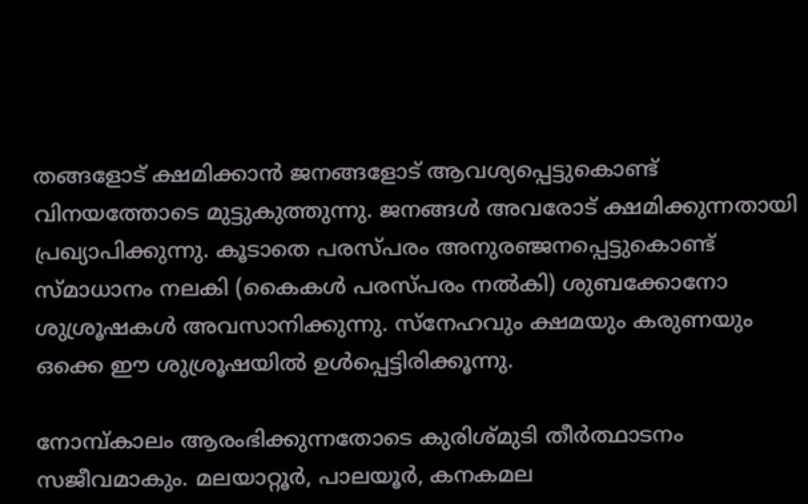തങ്ങളോട് ക്ഷമിക്കാന്‍ ജനങ്ങളോട് ആവശ്യപ്പെട്ടുകൊണ്ട് വിനയത്തോടെ മുട്ടുകുത്തുന്നു. ജനങ്ങള്‍ അവരോട് ക്ഷമിക്കുന്നതായി പ്രഖ്യാപിക്കുന്നു. കൂടാതെ പരസ്പരം അനുരഞ്ജനപ്പെട്ടുകൊണ്ട് സ്മാധാനം നലകി (കൈകള്‍ പരസ്പരം നല്‍കി) ശുബക്കോനോ ശുശ്രൂഷകള്‍ അവസാനിക്കുന്നു. സ്നേഹവും ക്ഷമയും കരുണയും ഒക്കെ ഈ ശുശ്രൂഷയില്‍ ഉള്‍പ്പെട്ടിരിക്കൂന്നു.

നോമ്പ്കാലം ആരംഭിക്കുന്നതോടെ കുരിശ്മുടി തീര്‍ത്ഥാടനം സജീവമാകും. മലയാറ്റൂര്‍, പാലയൂര്‍, കനകമല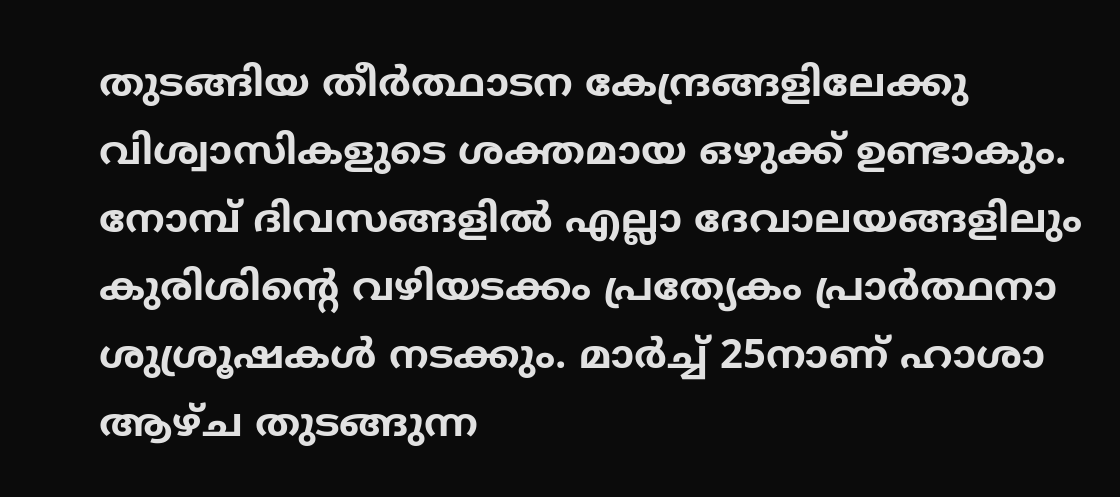തുടങ്ങിയ തീര്‍ത്ഥാടന കേന്ദ്രങ്ങളിലേക്കു വിശ്വാസികളുടെ ശക്തമായ ഒഴുക്ക് ഉണ്ടാകും. നോമ്പ് ദിവസങ്ങളില്‍ എല്ലാ ദേവാലയങ്ങളിലും കുരിശിന്റെ വഴിയടക്കം പ്രത്യേകം പ്രാര്‍ത്ഥനാ ശുശ്രൂഷകള്‍ നടക്കും. മാര്‍ച്ച് 25നാണ് ഹാശാ ആഴ്ച തുടങ്ങുന്ന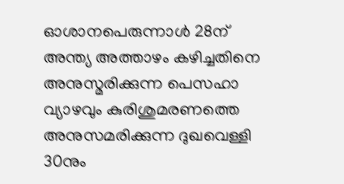ഓശാനപെരുന്നാള്‍ 28ന് അന്ത്യ അത്താഴം കഴിച്ചതിനെ അനുസ്മരിക്കുന്ന പെസഹാ വ്യാഴവും കുരിശുമരണത്തെ അനുസമരിക്കുന്ന ദുഖവെള്ളി 30നും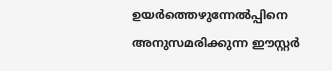ഉയര്‍ത്തെഴുന്നേല്‍പ്പിനെ അനുസമരിക്കുന്ന ഈസ്റ്റര്‍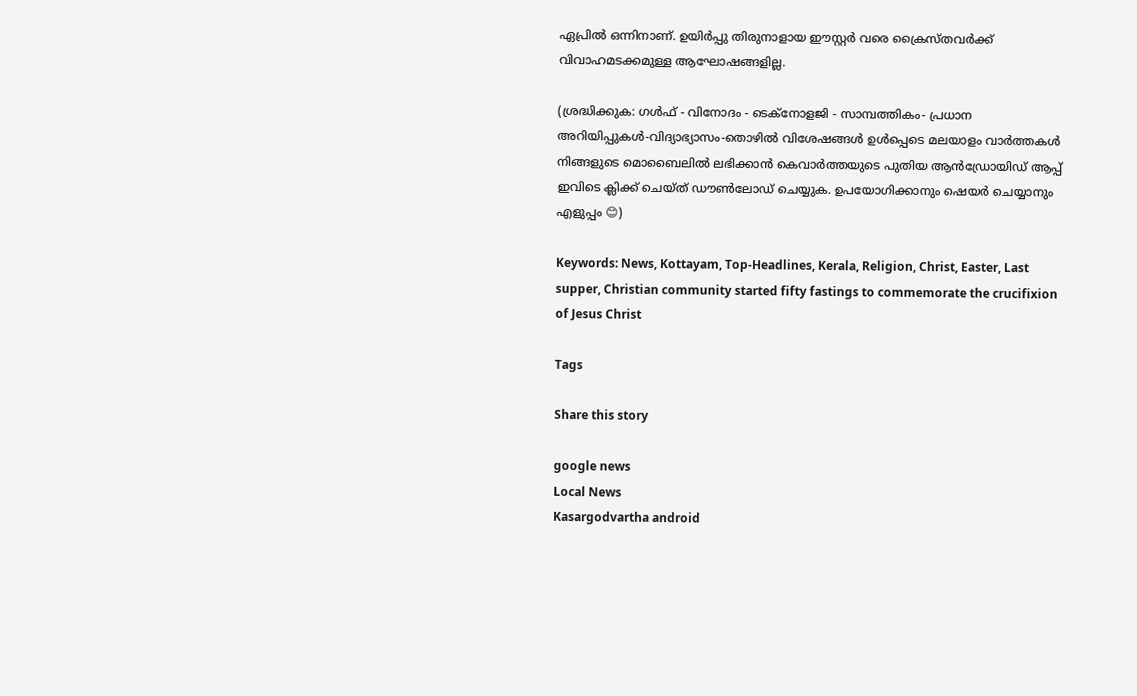ഏപ്രില്‍ ഒന്നിനാണ്. ഉയിര്‍പ്പു തിരുനാളായ ഈസ്റ്റര്‍ വരെ ക്രൈസ്തവര്‍ക്ക് വിവാഹമടക്കമുള്ള ആഘോഷങ്ങളില്ല.

(ശ്രദ്ധിക്കുക: ഗൾഫ് - വിനോദം - ടെക്നോളജി - സാമ്പത്തികം- പ്രധാന അറിയിപ്പുകൾ-വിദ്യാഭ്യാസം-തൊഴിൽ വിശേഷങ്ങൾ ഉൾപ്പെടെ മലയാളം വാർത്തകൾ നിങ്ങളുടെ മൊബൈലിൽ ലഭിക്കാൻ കെവാർത്തയുടെ പുതിയ ആൻഡ്രോയിഡ് ആപ്പ് ഇവിടെ ക്ലിക്ക് ചെയ്ത് ഡൗൺലോഡ് ചെയ്യുക. ഉപയോഗിക്കാനും ഷെയർ ചെയ്യാനും എളുപ്പം 😊)

Keywords: News, Kottayam, Top-Headlines, Kerala, Religion, Christ, Easter, Last supper, Christian community started fifty fastings to commemorate the crucifixion of Jesus Christ

Tags

Share this story

google news
Local News
Kasargodvartha android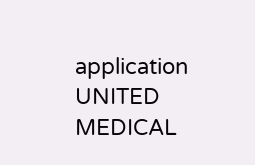application
UNITED MEDICAL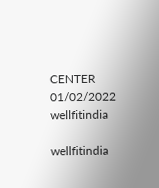CENTER 01/02/2022
wellfitindia

wellfitindia